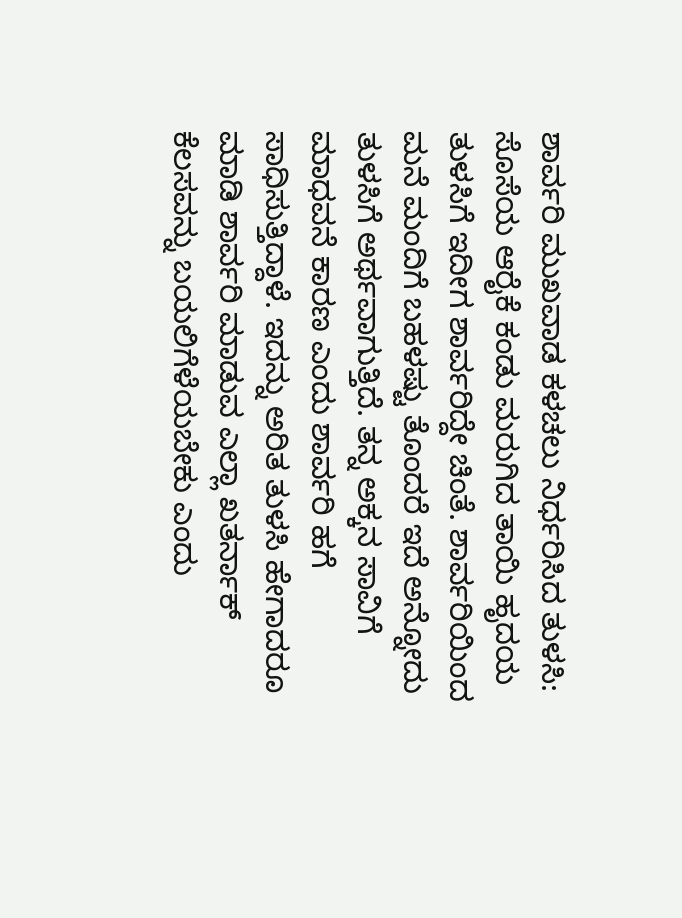ಶಾರ್ವರಿ ಮುಖವಾಡ ಕಳಚಲು ನಿರ್ಧರಿಸಿದ ತುಳಸಿ: ಸೊಸೆಯ ಆರೈಕೆ ಕಂಡು ಮರುಗಿದ ತಾಯಿ ಹೃದಯ
ತುಳಸಿಗೆ ಇದೀಗ ಶಾರ್ವರಿದ್ದೇ ಚಿಂತೆ. ಶಾರ್ವರಿಯಿಂದ ಮನೆ ಮಂದಿಗೆ ಬಹಳಷ್ಟು ತೊಂದರೆ ಇದೆ ಅನ್ನೋದು ತುಳಸಿಗೆ ಅರ್ಥವಾಗುತ್ತಿದೆ. ತನ್ನ ಅಕ್ಕನ ಸಾವಿಗೆ ಮಾಧವನೆ ಕಾರಣ ಎಂದು ಶಾರ್ವರಿ ಹಗೆ ಸಾಧಿಸುತ್ತಿದ್ದಾಳೆ. ಇದನ್ನು ಅರಿತ ತುಳಸಿ ಹೇಗಾದರೂ ಮಾಡಿ ಶಾರ್ವರಿ ಮಾಡುವ ಎಲ್ಲಾ ಖತರ್ನಾಕ್ ಕೆಲಸವನ್ನು ಬಯಲಿಗೆಳೆಯಬೇಕು ಎಂದು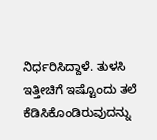ನಿರ್ಧರಿಸಿದ್ದಾಳೆ. ತುಳಸಿ ಇತ್ತೀಚಿಗೆ ಇಷ್ಟೊಂದು ತಲೆ ಕೆಡಿಸಿಕೊಂಡಿರುವುದನ್ನು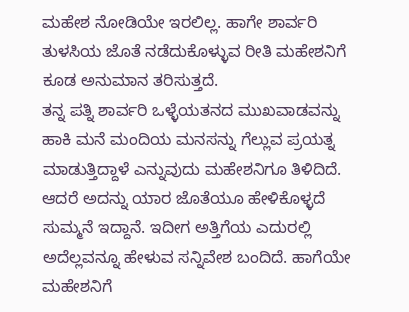ಮಹೇಶ ನೋಡಿಯೇ ಇರಲಿಲ್ಲ. ಹಾಗೇ ಶಾರ್ವರಿ ತುಳಸಿಯ ಜೊತೆ ನಡೆದುಕೊಳ್ಳುವ ರೀತಿ ಮಹೇಶನಿಗೆ ಕೂಡ ಅನುಮಾನ ತರಿಸುತ್ತದೆ.
ತನ್ನ ಪತ್ನಿ ಶಾರ್ವರಿ ಒಳ್ಳೆಯತನದ ಮುಖವಾಡವನ್ನು ಹಾಕಿ ಮನೆ ಮಂದಿಯ ಮನಸನ್ನು ಗೆಲ್ಲುವ ಪ್ರಯತ್ನ ಮಾಡುತ್ತಿದ್ದಾಳೆ ಎನ್ನುವುದು ಮಹೇಶನಿಗೂ ತಿಳಿದಿದೆ. ಆದರೆ ಅದನ್ನು ಯಾರ ಜೊತೆಯೂ ಹೇಳಿಕೊಳ್ಳದೆ ಸುಮ್ಮನೆ ಇದ್ದಾನೆ. ಇದೀಗ ಅತ್ತಿಗೆಯ ಎದುರಲ್ಲಿ ಅದೆಲ್ಲವನ್ನೂ ಹೇಳುವ ಸನ್ನಿವೇಶ ಬಂದಿದೆ. ಹಾಗೆಯೇ ಮಹೇಶನಿಗೆ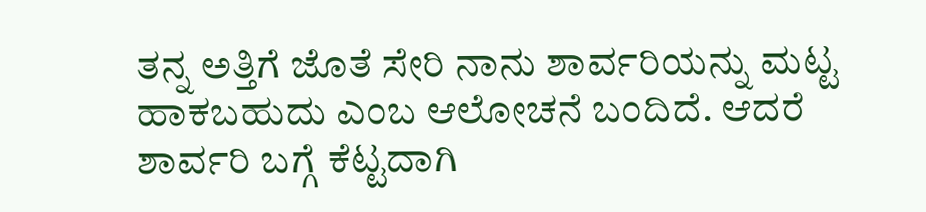ತನ್ನ ಅತ್ತಿಗೆ ಜೊತೆ ಸೇರಿ ನಾನು ಶಾರ್ವರಿಯನ್ನು ಮಟ್ಟ ಹಾಕಬಹುದು ಎಂಬ ಆಲೋಚನೆ ಬಂದಿದೆ. ಆದರೆ ಶಾರ್ವರಿ ಬಗ್ಗೆ ಕೆಟ್ಟದಾಗಿ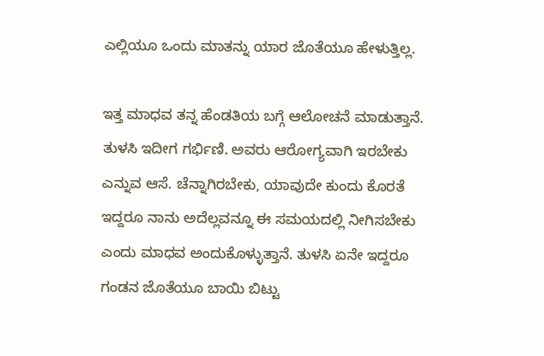ಎಲ್ಲಿಯೂ ಒಂದು ಮಾತನ್ನು ಯಾರ ಜೊತೆಯೂ ಹೇಳುತ್ತಿಲ್ಲ.

ಇತ್ತ ಮಾಧವ ತನ್ನ ಹೆಂಡತಿಯ ಬಗ್ಗೆ ಆಲೋಚನೆ ಮಾಡುತ್ತಾನೆ. ತುಳಸಿ ಇದೀಗ ಗರ್ಭಿಣಿ. ಅವರು ಆರೋಗ್ಯವಾಗಿ ಇರಬೇಕು ಎನ್ನುವ ಆಸೆ. ಚೆನ್ನಾಗಿರಬೇಕು, ಯಾವುದೇ ಕುಂದು ಕೊರತೆ ಇದ್ದರೂ ನಾನು ಅದೆಲ್ಲವನ್ನೂ ಈ ಸಮಯದಲ್ಲಿ ನೀಗಿಸಬೇಕು ಎಂದು ಮಾಧವ ಅಂದುಕೊಳ್ಳುತ್ತಾನೆ. ತುಳಸಿ ಏನೇ ಇದ್ದರೂ ಗಂಡನ ಜೊತೆಯೂ ಬಾಯಿ ಬಿಟ್ಟು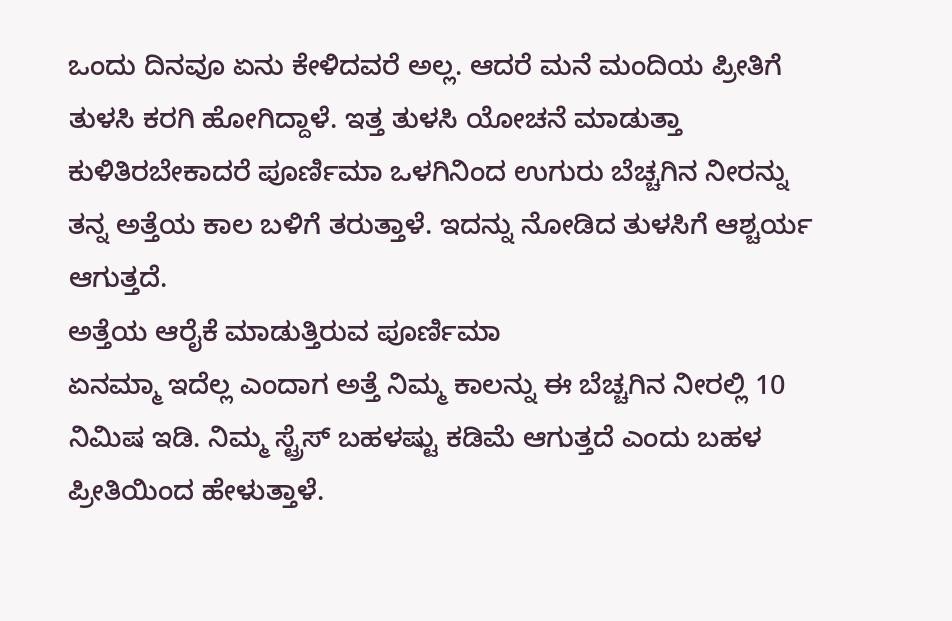ಒಂದು ದಿನವೂ ಏನು ಕೇಳಿದವರೆ ಅಲ್ಲ. ಆದರೆ ಮನೆ ಮಂದಿಯ ಪ್ರೀತಿಗೆ ತುಳಸಿ ಕರಗಿ ಹೋಗಿದ್ದಾಳೆ. ಇತ್ತ ತುಳಸಿ ಯೋಚನೆ ಮಾಡುತ್ತಾ ಕುಳಿತಿರಬೇಕಾದರೆ ಪೂರ್ಣಿಮಾ ಒಳಗಿನಿಂದ ಉಗುರು ಬೆಚ್ಚಗಿನ ನೀರನ್ನು ತನ್ನ ಅತ್ತೆಯ ಕಾಲ ಬಳಿಗೆ ತರುತ್ತಾಳೆ. ಇದನ್ನು ನೋಡಿದ ತುಳಸಿಗೆ ಆಶ್ಚರ್ಯ ಆಗುತ್ತದೆ.
ಅತ್ತೆಯ ಆರೈಕೆ ಮಾಡುತ್ತಿರುವ ಪೂರ್ಣಿಮಾ
ಏನಮ್ಮಾ ಇದೆಲ್ಲ ಎಂದಾಗ ಅತ್ತೆ ನಿಮ್ಮ ಕಾಲನ್ನು ಈ ಬೆಚ್ಚಗಿನ ನೀರಲ್ಲಿ 10 ನಿಮಿಷ ಇಡಿ. ನಿಮ್ಮ ಸ್ಟ್ರೆಸ್ ಬಹಳಷ್ಟು ಕಡಿಮೆ ಆಗುತ್ತದೆ ಎಂದು ಬಹಳ ಪ್ರೀತಿಯಿಂದ ಹೇಳುತ್ತಾಳೆ.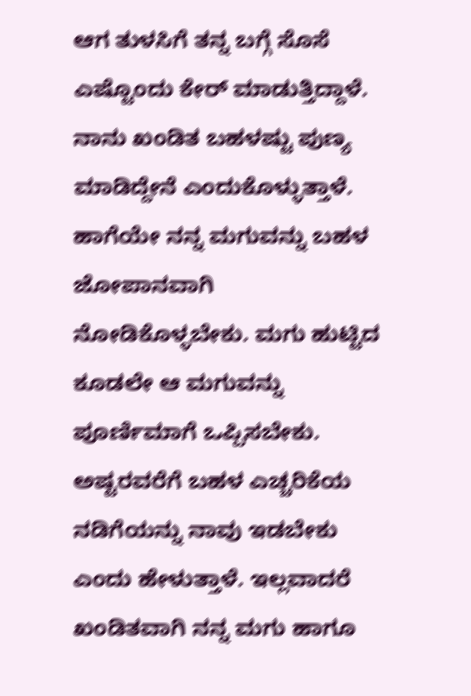ಆಗ ತುಳಸಿಗೆ ತನ್ನ ಬಗ್ಗೆ ಸೊಸೆ ಎಷ್ಟೊಂದು ಕೇರ್ ಮಾಡುತ್ತಿದ್ದಾಳೆ. ನಾನು ಖಂಡಿತ ಬಹಳಷ್ಟು ಪುಣ್ಯ ಮಾಡಿದ್ದೇನೆ ಎಂದುಕೊಳ್ಳುತ್ತಾಳೆ. ಹಾಗೆಯೇ ನನ್ನ ಮಗುವನ್ನು ಬಹಳ ಜೋಪಾನವಾಗಿ ನೋಡಿಕೊಳ್ಳಬೇಕು. ಮಗು ಹುಟ್ಟಿದ ಕೂಡಲೇ ಆ ಮಗುವನ್ನು ಪೂರ್ಣಿಮಾಗೆ ಒಪ್ಪಿಸಬೇಕು. ಅಷ್ಟರವರೆಗೆ ಬಹಳ ಎಚ್ಚರಿಕೆಯ ನಡಿಗೆಯನ್ನು ನಾವು ಇಡಬೇಕು ಎಂದು ಹೇಳುತ್ತಾಳೆ. ಇಲ್ಲವಾದರೆ ಖಂಡಿತವಾಗಿ ನನ್ನ ಮಗು ಹಾಗೂ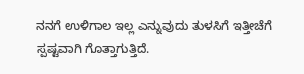ನನಗೆ ಉಳಿಗಾಲ ಇಲ್ಲ ಎನ್ನುವುದು ತುಳಸಿಗೆ ಇತ್ತೀಚೆಗೆ ಸ್ಪಷ್ಟವಾಗಿ ಗೊತ್ತಾಗುತ್ತಿದೆ.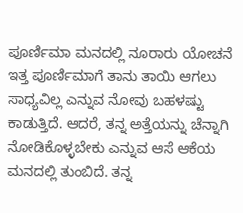ಪೂರ್ಣಿಮಾ ಮನದಲ್ಲಿ ನೂರಾರು ಯೋಚನೆ
ಇತ್ತ ಪೂರ್ಣಿಮಾಗೆ ತಾನು ತಾಯಿ ಆಗಲು ಸಾಧ್ಯವಿಲ್ಲ ಎನ್ನುವ ನೋವು ಬಹಳಷ್ಟು ಕಾಡುತ್ತಿದೆ. ಆದರೆ, ತನ್ನ ಅತ್ತೆಯನ್ನು ಚೆನ್ನಾಗಿ ನೋಡಿಕೊಳ್ಳಬೇಕು ಎನ್ನುವ ಆಸೆ ಆಕೆಯ ಮನದಲ್ಲಿ ತುಂಬಿದೆ. ತನ್ನ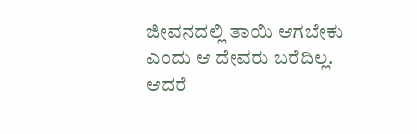ಜೀವನದಲ್ಲಿ ತಾಯಿ ಆಗಬೇಕು ಎಂದು ಆ ದೇವರು ಬರೆದಿಲ್ಲ. ಆದರೆ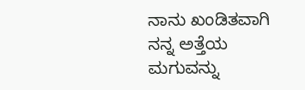ನಾನು ಖಂಡಿತವಾಗಿ ನನ್ನ ಅತ್ತೆಯ ಮಗುವನ್ನು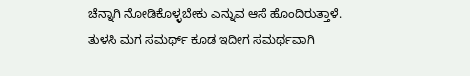ಚೆನ್ನಾಗಿ ನೋಡಿಕೊಳ್ಳಬೇಕು ಎನ್ನುವ ಆಸೆ ಹೊಂದಿರುತ್ತಾಳೆ. ತುಳಸಿ ಮಗ ಸಮರ್ಥ್ ಕೂಡ ಇದೀಗ ಸಮರ್ಥವಾಗಿ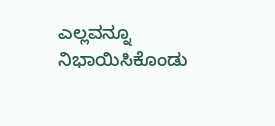ಎಲ್ಲವನ್ನೂ ನಿಭಾಯಿಸಿಕೊಂಡು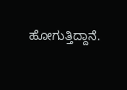ಹೋಗುತ್ತಿದ್ದಾನೆ.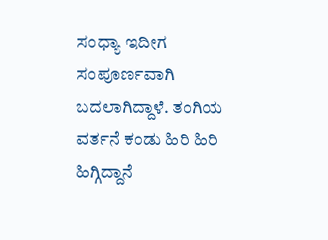ಸಂಧ್ಯಾ ಇದೀಗ ಸಂಪೂರ್ಣವಾಗಿ ಬದಲಾಗಿದ್ದಾಳೆ. ತಂಗಿಯ ವರ್ತನೆ ಕಂಡು ಹಿರಿ ಹಿರಿ ಹಿಗ್ಗಿದ್ದಾನೆ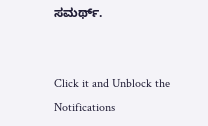ಸಮರ್ಥ್.


Click it and Unblock the Notifications